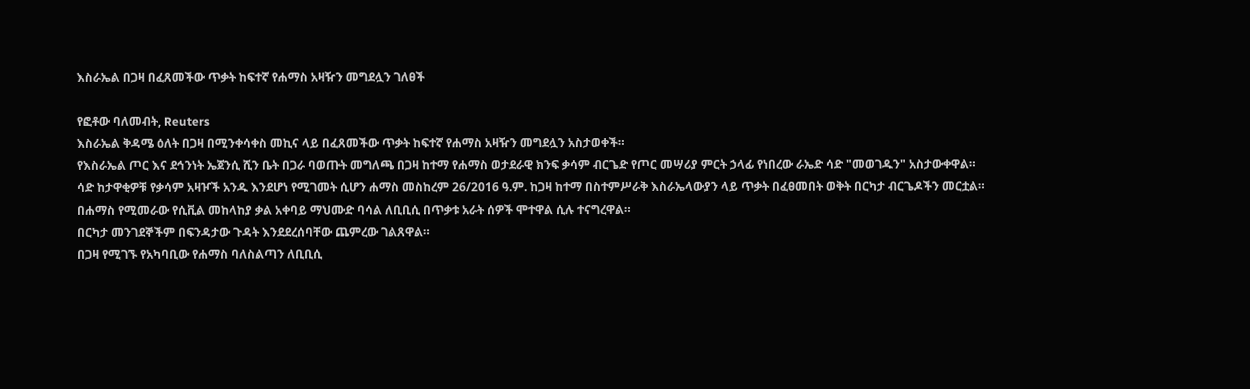እስራኤል በጋዛ በፈጸመችው ጥቃት ከፍተኛ የሐማስ አዛዥን መግደሏን ገለፀች

የፎቶው ባለመብት, Reuters
እስራኤል ቅዳሜ ዕለት በጋዛ በሚንቀሳቀስ መኪና ላይ በፈጸመችው ጥቃት ከፍተኛ የሐማስ አዛዥን መግደሏን አስታወቀች።
የእስራኤል ጦር እና ደኅንነት ኤጀንሲ ሺን ቤት በጋራ ባወጡት መግለጫ በጋዛ ከተማ የሐማስ ወታደራዊ ክንፍ ቃሳም ብርጌድ የጦር መሣሪያ ምርት ኃላፊ የነበረው ራኤድ ሳድ "መወገዱን" አስታውቀዋል።
ሳድ ከታዋቂዎቹ የቃሳም አዛዦች አንዱ እንደሆነ የሚገመት ሲሆን ሐማስ መስከረም 26/2016 ዓ.ም. ከጋዛ ከተማ በስተምሥራቅ እስራኤላውያን ላይ ጥቃት በፈፀመበት ወቅት በርካታ ብርጌዶችን መርቷል።
በሐማስ የሚመራው የሲቪል መከላከያ ቃል አቀባይ ማህሙድ ባሳል ለቢቢሲ በጥቃቱ አራት ሰዎች ሞተዋል ሲሉ ተናግረዋል።
በርካታ መንገደኞችም በፍንዳታው ጉዳት እንደደረሰባቸው ጨምረው ገልጸዋል።
በጋዛ የሚገኙ የአካባቢው የሐማስ ባለስልጣን ለቢቢሲ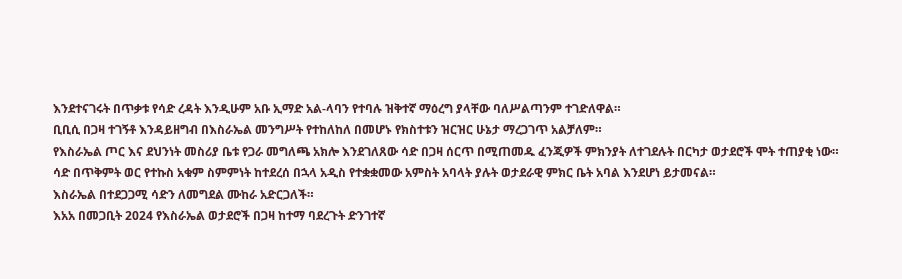እንደተናገሩት በጥቃቱ የሳድ ረዳት እንዲሁም አቡ ኢማድ አል-ላባን የተባሉ ዝቅተኛ ማዕረግ ያላቸው ባለሥልጣንም ተገድለዋል።
ቢቢሲ በጋዛ ተገኝቶ እንዳይዘግብ በእስራኤል መንግሥት የተከለከለ በመሆኑ የክስተቱን ዝርዝር ሁኔታ ማረጋገጥ አልቻለም።
የእስራኤል ጦር እና ደህንነት መስሪያ ቤቱ የጋራ መግለጫ አክሎ እንደገለጸው ሳድ በጋዛ ሰርጥ በሚጠመዱ ፈንጂዎች ምክንያት ለተገደሉት በርካታ ወታደሮች ሞት ተጠያቂ ነው።
ሳድ በጥቅምት ወር የተኩስ አቁም ስምምነት ከተደረሰ በኋላ አዲስ የተቋቋመው አምስት አባላት ያሉት ወታደራዊ ምክር ቤት አባል እንደሆነ ይታመናል።
እስራኤል በተደጋጋሚ ሳድን ለመግደል ሙከራ አድርጋለች።
እአአ በመጋቢት 2024 የእስራኤል ወታደሮች በጋዛ ከተማ ባደረጉት ድንገተኛ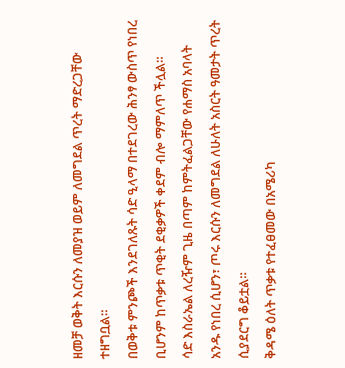ዘመቻ ወቅት እርሱን ለመያዝ ወይም ለመግደል ጥረት ማድረጋቸው ተዘግቧል።
በወቅቱ ምንጮች እንደገለጹት ሳድ ዒላማ በተደገረው ሕንፃ ውስጥ የነበረ ቢሆንም ከጥቃቱ ጥቂት ደቂቃዎች ቀደም ብሎ ማምለጥ ችሏል።
ሳድ እስራኤል ለረዥም ጊዜ በጣም ከምትፈልጋቸው የሐማስ አባላት አንዱ የነበረ ሲሆን፣ ጦሩ እርሱን ለመግደል ለሁለት አስርት ዓመታት ጥረት ሲያደርግ ቆይቷል።
ቅዳሜ ዕለት ጥቃቱ የተፈፀመው በአሜሪካ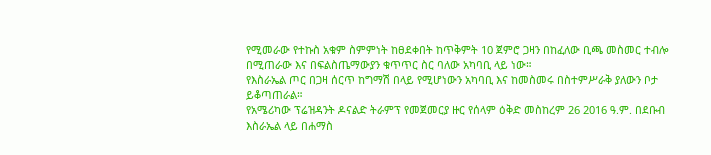የሚመራው የተኩስ አቁም ስምምነት ከፀደቀበት ከጥቅምት 10 ጀምሮ ጋዛን በከፈለው ቢጫ መስመር ተብሎ በሚጠራው እና በፍልስጤማውያን ቁጥጥር ስር ባለው አካባቢ ላይ ነው።
የእስራኤል ጦር በጋዛ ሰርጥ ከግማሽ በላይ የሚሆነውን አካባቢ እና ከመስመሩ በስተምሥራቅ ያለውን ቦታ ይቆጣጠራል።
የአሜሪካው ፕሬዝዳንት ዶናልድ ትራምፕ የመጀመርያ ዙር የሰላም ዕቅድ መስከረም 26 2016 ዓ.ም. በደቡብ እስራኤል ላይ በሐማስ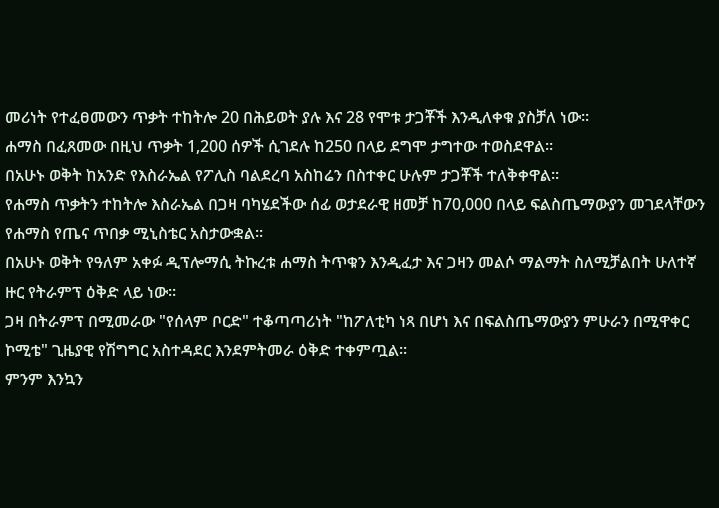መሪነት የተፈፀመውን ጥቃት ተከትሎ 20 በሕይወት ያሉ እና 28 የሞቱ ታጋቾች እንዲለቀቁ ያስቻለ ነው።
ሐማስ በፈጸመው በዚህ ጥቃት 1,200 ሰዎች ሲገደሉ ከ250 በላይ ደግሞ ታግተው ተወስደዋል።
በአሁኑ ወቅት ከአንድ የእስራኤል የፖሊስ ባልደረባ አስከሬን በስተቀር ሁሉም ታጋቾች ተለቅቀዋል።
የሐማስ ጥቃትን ተከትሎ እስራኤል በጋዛ ባካሄደችው ሰፊ ወታደራዊ ዘመቻ ከ70,000 በላይ ፍልስጤማውያን መገደላቸውን የሐማስ የጤና ጥበቃ ሚኒስቴር አስታውቋል።
በአሁኑ ወቅት የዓለም አቀፉ ዲፕሎማሲ ትኩረቱ ሐማስ ትጥቁን እንዲፈታ እና ጋዛን መልሶ ማልማት ስለሚቻልበት ሁለተኛ ዙር የትራምፕ ዕቅድ ላይ ነው።
ጋዛ በትራምፕ በሚመራው "የሰላም ቦርድ" ተቆጣጣሪነት "ከፖለቲካ ነጻ በሆነ እና በፍልስጤማውያን ምሁራን በሚዋቀር ኮሚቴ" ጊዜያዊ የሽግግር አስተዳደር እንደምትመራ ዕቅድ ተቀምጧል።
ምንም እንኳን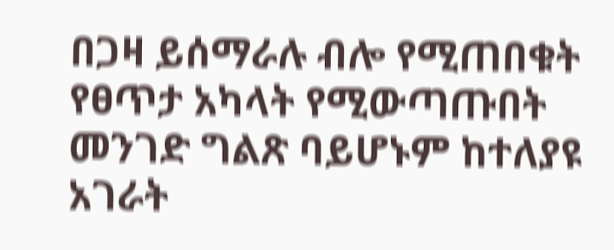በጋዛ ይሰማራሉ ብሎ የሚጠበቁት የፀጥታ አካላት የሚውጣጡበት መንገድ ግልጽ ባይሆኑም ከተለያዩ አገራት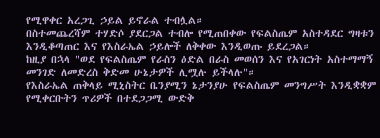የሚዋቀር አረጋጊ ኃይል ይኖራል ተብሏል።
በስተመጨረሻም ተሃድሶ ያደርጋል ተብሎ የሚጠበቀው የፍልስጤም አስተዳደር ግዛቱን እንዲቆጣጠር እና የእስራኤል ኃይሎች ለቅቀው እንዲወጡ ይደረጋል።
ከዚያ በኋላ "ወደ የፍልስጤም የራስን ዕድል በራስ መወሰን እና የአገርነት አስተማማኝ መንገድ ለመድረስ ቅድመ ሁኔታዎች ሊሟሉ ይችላሉ"።
የእስራኤል ጠቅላይ ሚኒስትር ቤንያሚን ኔታንያሁ የፍልስጤም መንግሥት እንዲቋቋም የሚቀርቡትን ጥሪዎች በተደጋጋሚ ውድቅ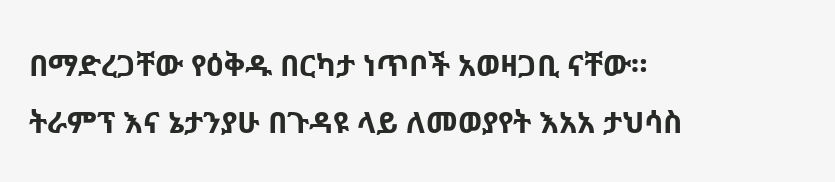በማድረጋቸው የዕቅዱ በርካታ ነጥቦች አወዛጋቢ ናቸው።
ትራምፕ እና ኔታንያሁ በጉዳዩ ላይ ለመወያየት እአአ ታህሳስ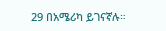29 በአሜሪካ ይገናኛሉ።